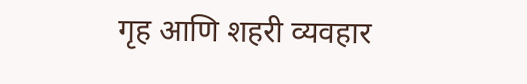गृह आणि शहरी व्यवहार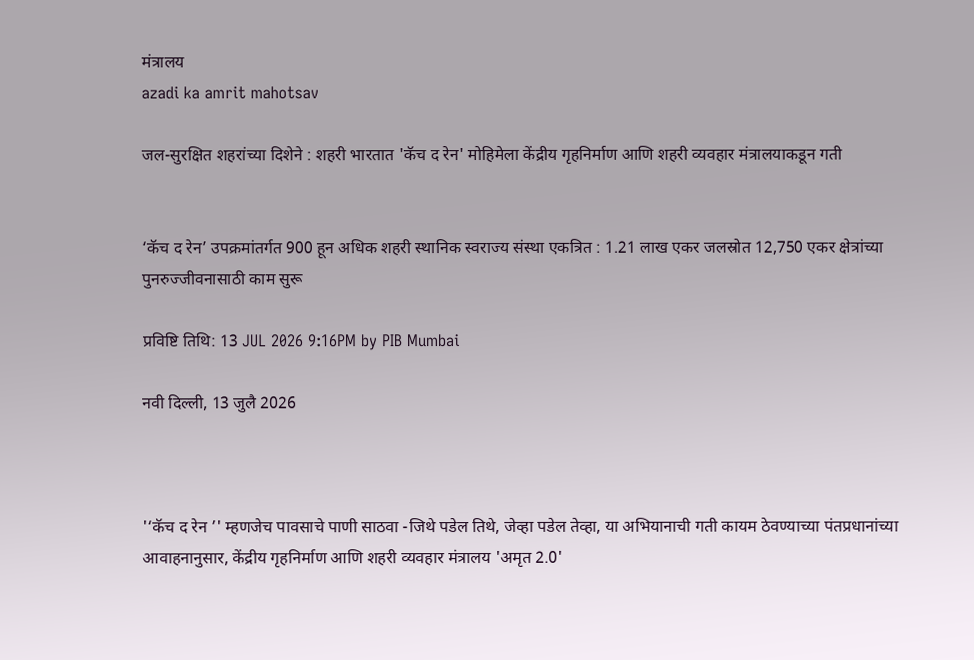मंत्रालय
azadi ka amrit mahotsav

जल-सुरक्षित शहरांच्या दिशेने : शहरी भारतात 'कॅच द रेन' मोहिमेला केंद्रीय गृहनिर्माण आणि शहरी व्यवहार मंत्रालयाकडून गती


‘कॅच द रेन’ उपक्रमांतर्गत 900 हून अधिक शहरी स्थानिक स्वराज्य संस्था एकत्रित : 1.21 लाख एकर जलस्रोत 12,750 एकर क्षेत्रांच्या पुनरुज्जीवनासाठी काम सुरू

प्रविष्टि तिथि: 13 JUL 2026 9:16PM by PIB Mumbai

नवी दिल्‍ली, 13 जुलै 2026



'‘कॅच द रेन ’' म्हणजेच पावसाचे पाणी साठवा -जिथे पडेल तिथे, जेव्हा पडेल तेव्हा, या अभियानाची गती कायम ठेवण्याच्या पंतप्रधानांच्या आवाहनानुसार, केंद्रीय गृहनिर्माण आणि शहरी व्यवहार मंत्रालय 'अमृत 2.0'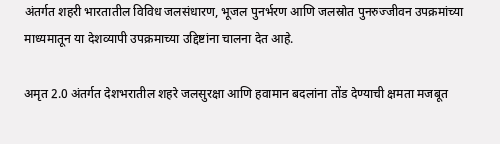अंतर्गत शहरी भारतातील विविध जलसंधारण, भूजल पुनर्भरण आणि जलस्रोत पुनरुज्जीवन उपक्रमांच्या माध्यमातून या देशव्यापी उपक्रमाच्या उद्दिष्टांना चालना देत आहे.

अमृत 2.0 अंतर्गत देशभरातील शहरे जलसुरक्षा आणि हवामान बदलांना तोंड देण्याची क्षमता मजबूत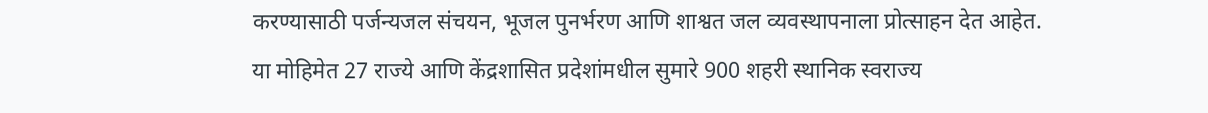करण्यासाठी पर्जन्यजल संचयन, भूजल पुनर्भरण आणि शाश्वत जल व्यवस्थापनाला प्रोत्साहन देत आहेत. या मोहिमेत 27 राज्ये आणि केंद्रशासित प्रदेशांमधील सुमारे 900 शहरी स्थानिक स्वराज्य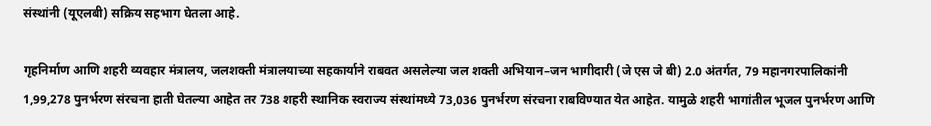संस्थांनी (यूएलबी) सक्रिय सहभाग घेतला आहे.

गृहनिर्माण आणि शहरी व्यवहार मंत्रालय, जलशक्ती मंत्रालयाच्या सहकार्याने राबवत असलेल्या जल शक्ती अभियान–जन भागीदारी (जे एस जे बी) 2.0 अंतर्गत, 79 महानगरपालिकांनी 1,99,278 पुनर्भरण संरचना हाती घेतल्या आहेत तर 738 शहरी स्थानिक स्वराज्य संस्थांमध्ये 73,036 पुनर्भरण संरचना राबविण्यात येत आहेत. यामुळे शहरी भागांतील भूजल पुनर्भरण आणि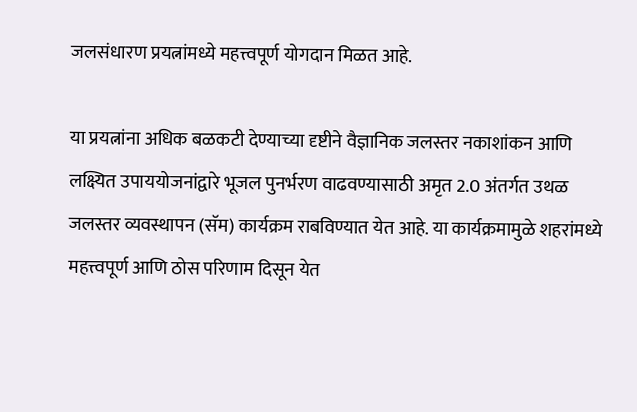जलसंधारण प्रयत्नांमध्ये महत्त्वपूर्ण योगदान मिळत आहे.

या प्रयत्नांना अधिक बळकटी देण्याच्या दृष्टीने वैज्ञानिक जलस्तर नकाशांकन आणि लक्ष्यित उपाययोजनांद्वारे भूजल पुनर्भरण वाढवण्यासाठी अमृत 2.0 अंतर्गत उथळ जलस्तर व्यवस्थापन (सॅम) कार्यक्रम राबविण्यात येत आहे. या कार्यक्रमामुळे शहरांमध्ये महत्त्वपूर्ण आणि ठोस परिणाम दिसून येत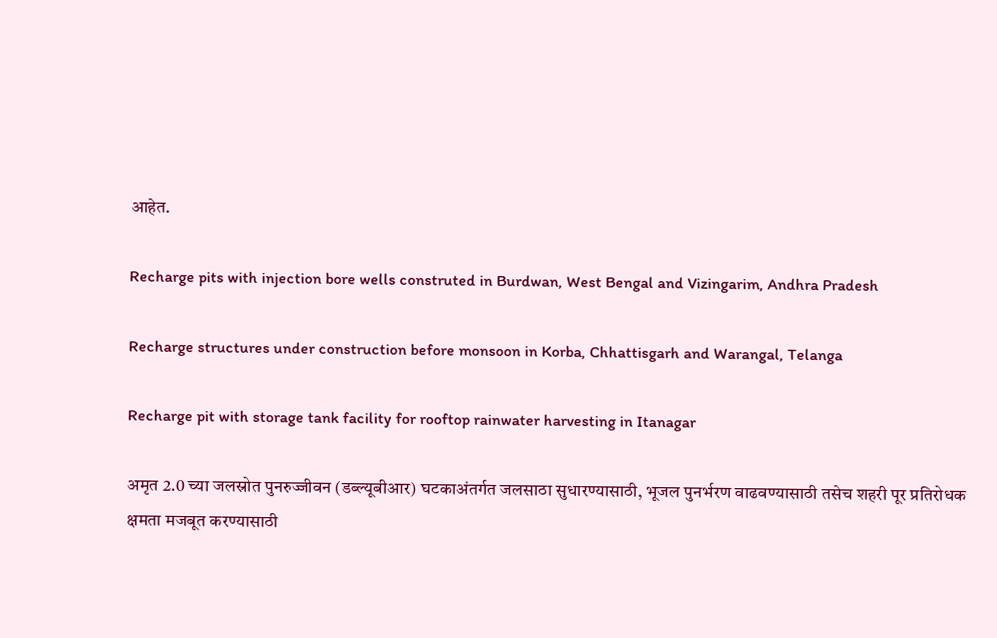आहेत.

Recharge pits with injection bore wells construted in Burdwan, West Bengal and Vizingarim, Andhra Pradesh

Recharge structures under construction before monsoon in Korba, Chhattisgarh and Warangal, Telanga

Recharge pit with storage tank facility for rooftop rainwater harvesting in Itanagar

अमृत 2.0 च्या जलस्रोत पुनरुज्जीवन (डब्ल्यूबीआर) घटकाअंतर्गत जलसाठा सुधारण्यासाठी, भूजल पुनर्भरण वाढवण्यासाठी तसेच शहरी पूर प्रतिरोधक क्षमता मजबूत करण्यासाठी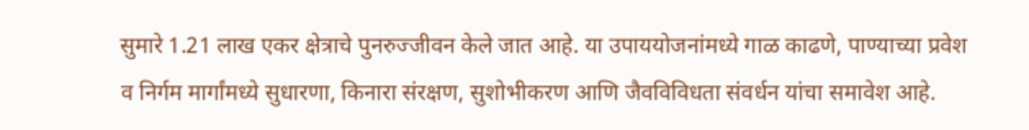सुमारे 1.21 लाख एकर क्षेत्राचे पुनरुज्जीवन केले जात आहे. या उपाययोजनांमध्ये गाळ काढणे, पाण्याच्या प्रवेश व निर्गम मार्गांमध्ये सुधारणा, किनारा संरक्षण, सुशोभीकरण आणि जैवविविधता संवर्धन यांचा समावेश आहे.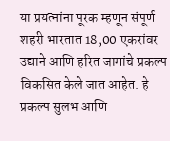या प्रयत्नांना पूरक म्हणून संपूर्ण शहरी भारतात 18,00 एकरांवर उद्याने आणि हरित जागांचे प्रकल्प विकसित केले जात आहेत. हे प्रकल्प सुलभ आणि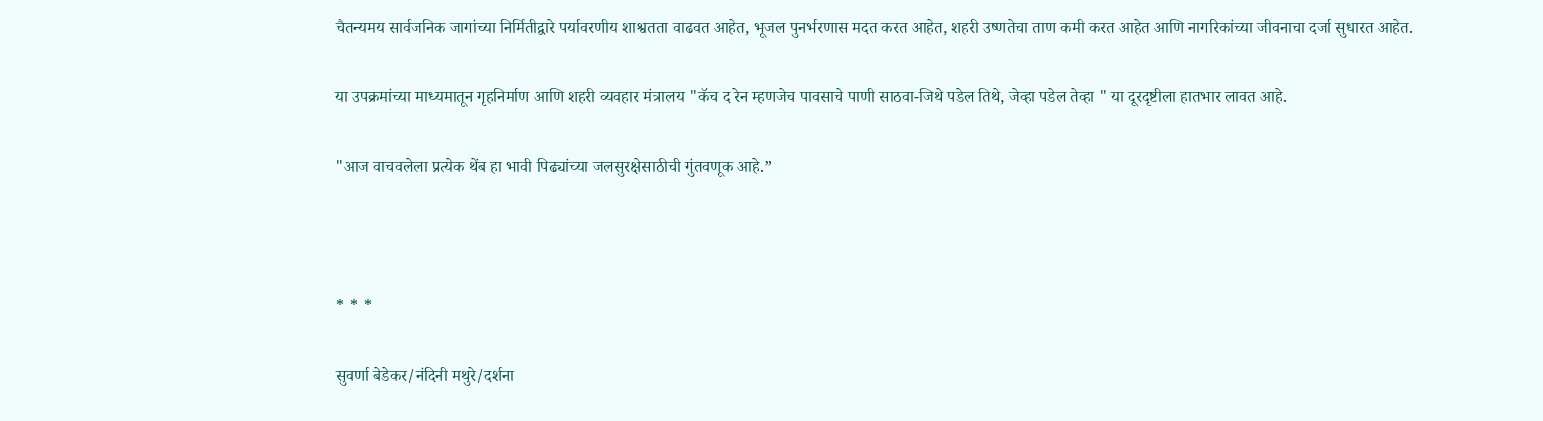चैतन्यमय सार्वजनिक जागांच्या निर्मितीद्वारे पर्यावरणीय शाश्वतता वाढवत आहेत, भूजल पुनर्भरणास मदत करत आहेत, शहरी उष्णतेचा ताण कमी करत आहेत आणि नागरिकांच्या जीवनाचा दर्जा सुधारत आहेत.

या उपक्रमांच्या माध्यमातून गृहनिर्माण आणि शहरी व्यवहार मंत्रालय "कॅच द रेन म्हणजेच पावसाचे पाणी साठवा-जिथे पडेल तिथे, जेव्हा पडेल तेव्हा " या दूरदृष्टीला हातभार लावत आहे.

"आज वाचवलेला प्रत्येक थेंब हा भावी पिढ्यांच्या जलसुरक्षेसाठीची गुंतवणूक आहे.”



* * *

सुवर्णा बेडेकर/नंदिनी मथुरे/दर्शना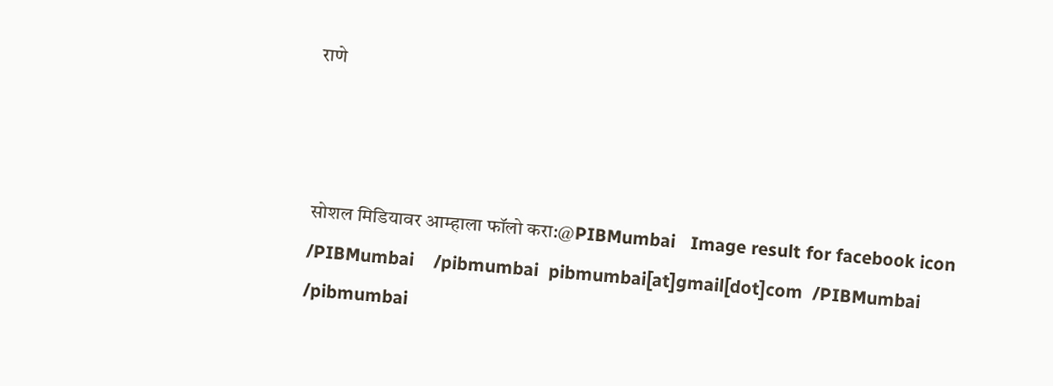राणे



सोशल मिडियावर आम्हाला फॉलो करा:@PIBMumbai   Image result for facebook icon /PIBMumbai    /pibmumbai  pibmumbai[at]gmail[dot]com  /PIBMumbai    /pibmumbai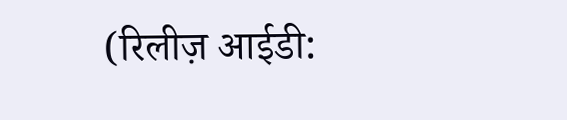(रिलीज़ आईडी: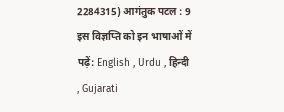2284315) आगंतुक पटल : 9
इस विज्ञप्ति को इन भाषाओं में पढ़ें: English , Urdu , हिन्दी , Gujarati